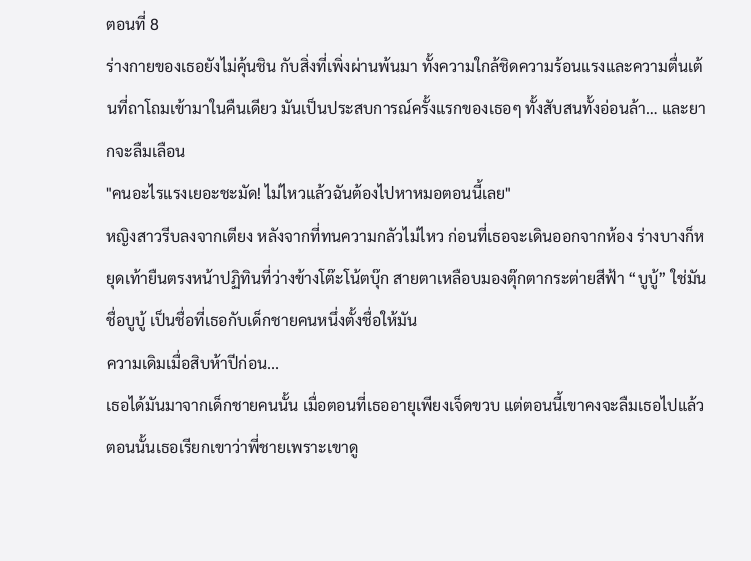ตอนที่ 8
ร่างกายของเธอยังไม่คุ้นชิน กับสิ่งที่เพิ่งผ่านพ้นมา ทั้งความใกล้ชิดความร้อนแรงและความตื่นเต้นที่ถาโถมเข้ามาในคืนเดียว มันเป็นประสบการณ์ครั้งแรกของเธอๆ ทั้งสับสนทั้งอ่อนล้า… และยากจะลืมเลือน
"คนอะไรแรงเยอะชะมัด! ไม่ไหวแล้วฉันต้องไปหาหมอตอนนี้เลย"
หญิงสาวรีบลงจากเตียง หลังจากที่ทนความกลัวไม่ไหว ก่อนที่เธอจะเดินออกจากห้อง ร่างบางก็หยุดเท้ายืนตรงหน้าปฏิทินที่ว่างข้างโต๊ะโน้ตบุ๊ก สายตาเหลือบมองตุ๊กตากระต่ายสีฟ้า “บูบู้” ใช่มันชื่อบูบู้ เป็นชื่อที่เธอกับเด็กชายคนหนึ่งตั้งชื่อให้มัน
ความเดิมเมื่อสิบห้าปีก่อน...
เธอได้มันมาจากเด็กชายคนนั้น เมื่อตอนที่เธออายุเพียงเจ็ดขวบ แต่ตอนนี้เขาคงจะลืมเธอไปแล้ว ตอนนั้นเธอเรียกเขาว่าพี่ชายเพราะเขาดู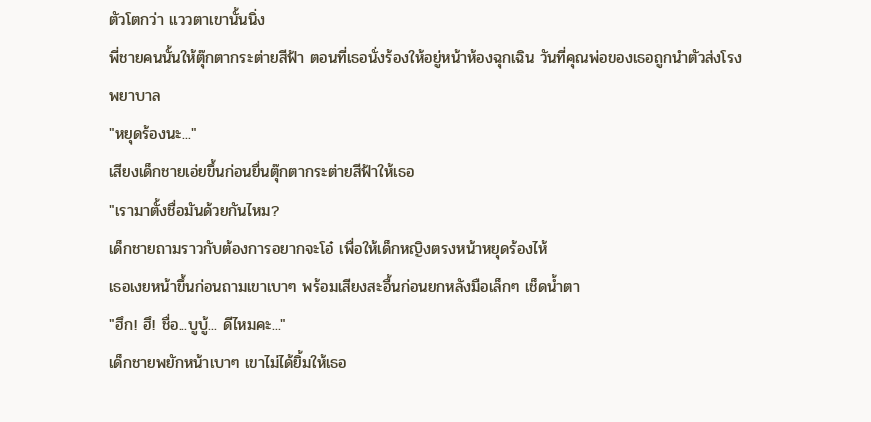ตัวโตกว่า แววตาเขานั้นนิ่ง
พี่ชายคนนั้นให้ตุ๊กตากระต่ายสีฟ้า ตอนที่เธอนั่งร้องให้อยู่หน้าห้องฉุกเฉิน วันที่คุณพ่อของเธอถูกนำตัวส่งโรงพยาบาล
"หยุดร้องนะ..."
เสียงเด็กชายเอ่ยขึ้นก่อนยื่นตุ๊กตากระต่ายสีฟ้าให้เธอ
"เรามาตั้งชื่อมันด้วยกันไหม?
เด็กชายถามราวกับต้องการอยากจะโอ๋ เพื่อให้เด็กหญิงตรงหน้าหยุดร้องไห้
เธอเงยหน้าขึ้นก่อนถามเขาเบาๆ พร้อมเสียงสะอื้นก่อนยกหลังมือเล็กๆ เช็ดน้ำตา
"ฮึก! ฮึ! ชื่อ...บูบู้... ดีไหมคะ..."
เด็กชายพยักหน้าเบาๆ เขาไม่ได้ยิ้มให้เธอ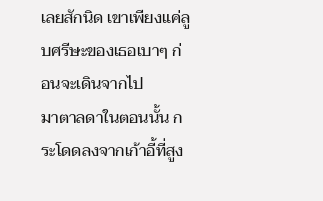เลยสักนิด เขาเพียงแค่ลูบศรีษะของเธอเบาๆ ก่อนจะเดินจากไป
มาตาลดาในตอนนั้น กระโดดลงจากเก้าอี้ที่สูง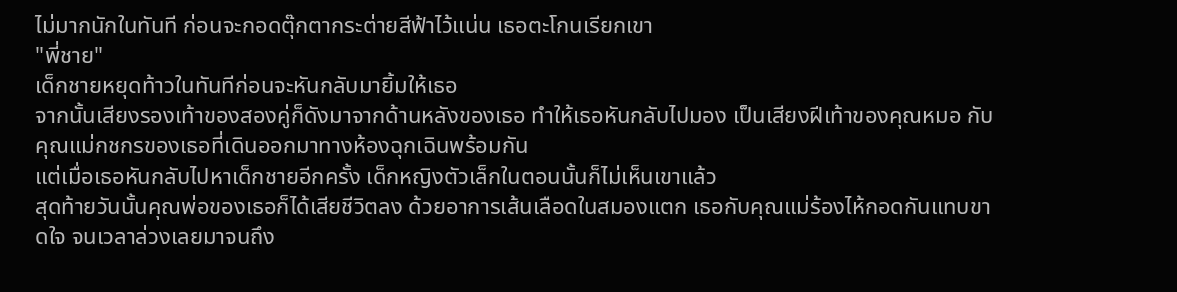ไม่มากนักในทันที ก่อนจะกอดตุ๊กตากระต่ายสีฟ้าไว้แน่น เธอตะโกนเรียกเขา
"พี่ชาย"
เด็กชายหยุดท้าวในทันทีก่อนจะหันกลับมายิ้มให้เธอ
จากนั้นเสียงรองเท้าของสองคู่ก็ดังมาจากด้านหลังของเธอ ทำให้เธอหันกลับไปมอง เป็นเสียงฝีเท้าของคุณหมอ กับคุณแม่กชกรของเธอที่เดินออกมาทางห้องฉุกเฉินพร้อมกัน
แต่เมื่อเธอหันกลับไปหาเด็กชายอีกครั้ง เด็กหญิงตัวเล็กในตอนนั้นก็ไม่เห็นเขาแล้ว
สุดท้ายวันนั้นคุณพ่อของเธอก็ได้เสียชีวิตลง ด้วยอาการเส้นเลือดในสมองแตก เธอกับคุณแม่ร้องไห้กอดกันแทบขาดใจ จนเวลาล่วงเลยมาจนถึง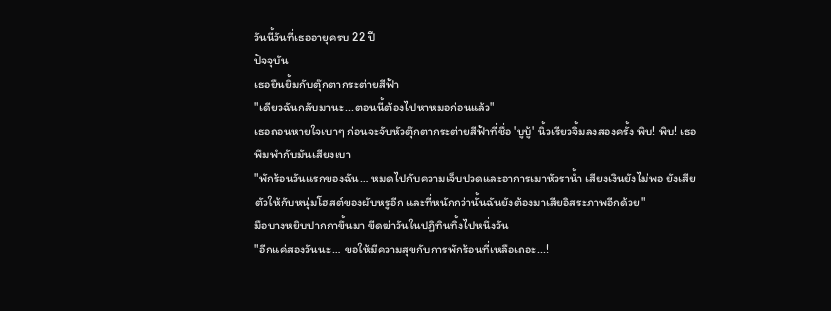วันนี้วันที่เธออายุครบ 22 ปี
ปัจจุบัน
เธอยืนยิ้มกับตุ๊กตากระต่ายสีฟ้า
"เดียวฉันกลับมานะ...ตอนนี้ต้องไปหาหมอก่อนแล้ว"
เธอถอนหายใจเบาๆ ก่อนจะจับหัวตุ๊กตากระต่ายสีฟ้าที่ชื่อ 'บูบู้' นิ้วเรียวจิ้มลงสองครั้ง พิบ! พิบ! เธอพึมพำกับมันเสียงเบา
"พักร้อนวันแรกของฉัน… หมดไปกับความเจ็บปวดและอาการเมาหัวราน้ำ เสียงเงินยังไม่พอ ยังเสียตัวให้กับหนุ่มโฮสต์ของผับหรูอีก และที่หนักกว่านั้นฉันยังต้องมาเสียอิสระภาพอีกด้วย"
มือบางหยิบปากกาขึ้นมา ขีดฆ่าวันในปฏิทินทิ้งไปหนึ่งวัน
"อีกแค่สองวันนะ… ขอให้มีความสุขกับการพักร้อนที่เหลือเถอะ...!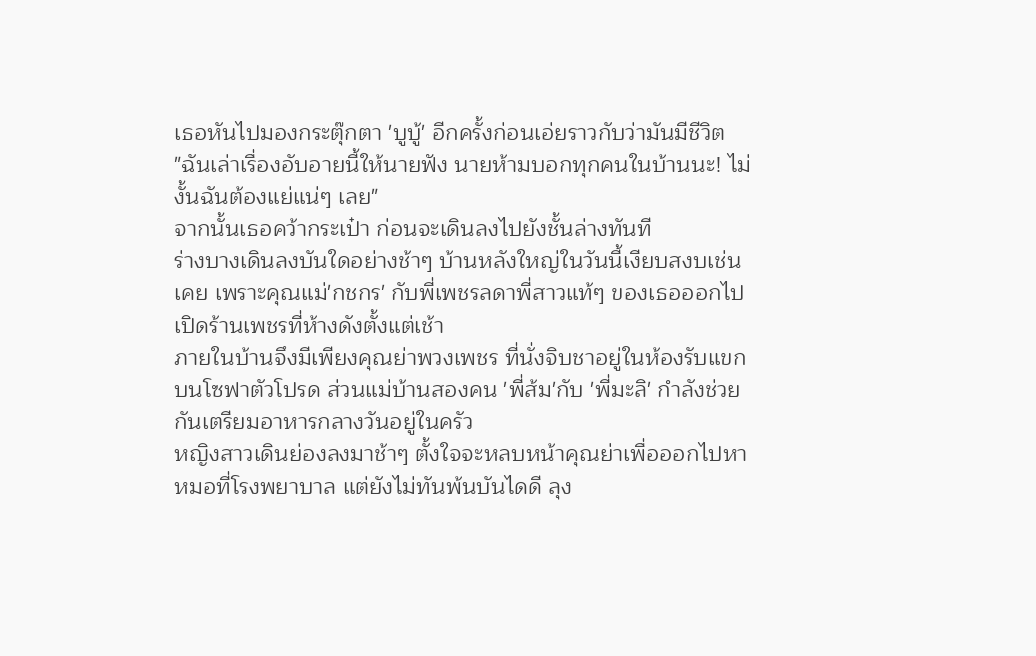เธอหันไปมองกระตุ๊กตา 'บูบู้' อีกครั้งก่อนเอ่ยราวกับว่ามันมีชีวิต
"ฉันเล่าเรื่องอับอายนี้ให้นายฟัง นายห้ามบอกทุกคนในบ้านนะ! ไม่งั้นฉันต้องแย่แน่ๆ เลย"
จากนั้นเธอคว้ากระเป๋า ก่อนจะเดินลงไปยังชั้นล่างทันที
ร่างบางเดินลงบันใดอย่างช้าๆ บ้านหลังใหญ่ในวันนี้เงียบสงบเช่นเคย เพราะคุณแม่'กชกร' กับพี่เพชรลดาพี่สาวแท้ๆ ของเธอออกไปเปิดร้านเพชรที่ห้างดังตั้งแต่เช้า
ภายในบ้านจึงมีเพียงคุณย่าพวงเพชร ที่นั่งจิบชาอยู่ในห้องรับแขกบนโซฟาตัวโปรด ส่วนแม่บ้านสองคน 'พี่ส้ม'กับ 'พี่มะลิ' กำลังช่วยกันเตรียมอาหารกลางวันอยู่ในครัว
หญิงสาวเดินย่องลงมาช้าๆ ตั้งใจจะหลบหน้าคุณย่าเพื่อออกไปหาหมอที่โรงพยาบาล แต่ยังไม่ทันพ้นบันไดดี ลุง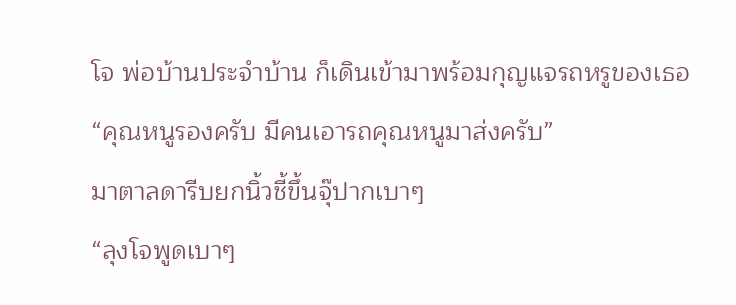โจ พ่อบ้านประจำบ้าน ก็เดินเข้ามาพร้อมกุญแจรถหรูของเธอ
“คุณหนูรองครับ มีคนเอารถคุณหนูมาส่งครับ”
มาตาลดารีบยกนิ้วชี้ขึ้นจุ๊ปากเบาๆ
“ลุงโจพูดเบาๆ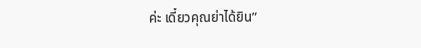ค่ะ เดี๋ยวคุณย่าได้ยิน”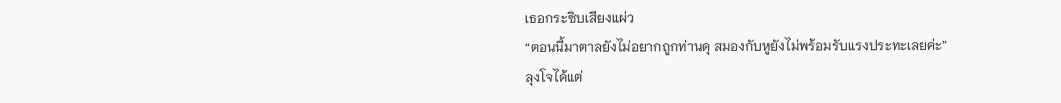เธอกระซิบเสียงแผ่ว
“ตอนนี้มาตาลยังไม่อยากถูกท่านดุ สมองกับหูยังไม่พร้อมรับแรงประทะเลยค่ะ”
ลุงโจได้แต่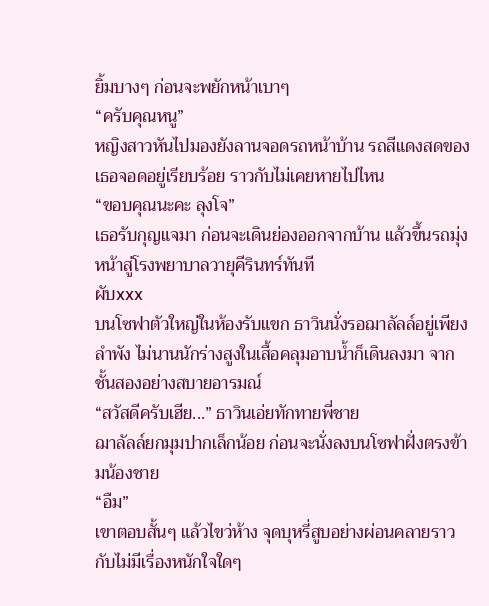ยิ้มบางๆ ก่อนจะพยักหน้าเบาๆ
“ครับคุณหนู”
หญิงสาวหันไปมองยังลานจอดรถหน้าบ้าน รถสีแดงสดของเธอจอดอยู่เรียบร้อย ราวกับไม่เคยหายไปไหน
“ขอบคุณนะคะ ลุงโจ”
เธอรับกุญแจมา ก่อนจะเดินย่องออกจากบ้าน แล้วขึ้นรถมุ่งหน้าสู่โรงพยาบาลวายุคีรินทร์ทันที
ผับxxx
บนโซฟาตัวใหญ่ในห้องรับแขก ธาวินนั่งรอฌาลัลล์อยู่เพียงลำพัง ไม่นานนักร่างสูงในเสื้อคลุมอาบน้ำก็เดินลงมา จากชั้นสองอย่างสบายอารมณ์
“สวัสดีครับเฮีย...” ธาวินเอ่ยทักทายพี่ชาย
ฌาลัลล์ยกมุมปากเล็กน้อย ก่อนจะนั่งลงบนโซฟาฝั่งตรงข้ามน้องชาย
“อืม”
เขาตอบสั้นๆ แล้วไขว่ห้าง จุดบุหรี่สูบอย่างผ่อนคลายราวกับไม่มีเรื่องหนักใจใดๆ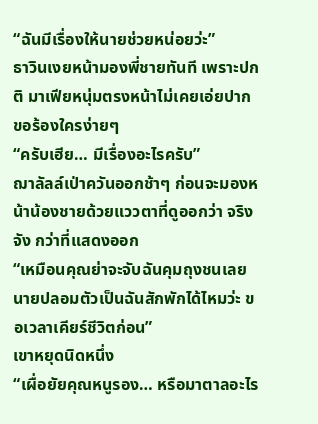“ฉันมีเรื่องให้นายช่วยหน่อยว่ะ”
ธาวินเงยหน้ามองพี่ชายทันที เพราะปกติ มาเฟียหนุ่มตรงหน้าไม่เคยเอ่ยปากขอร้องใครง่ายๆ
“ครับเฮีย… มีเรื่องอะไรครับ”
ฌาลัลล์เป่าควันออกช้าๆ ก่อนจะมองหน้าน้องชายด้วยแววตาที่ดูออกว่า จริงจัง กว่าที่แสดงออก
“เหมือนคุณย่าจะจับฉันคุมถุงชนเลย นายปลอมตัวเป็นฉันสักพักได้ไหมว่ะ ขอเวลาเคียร์ชีวิตก่อน”
เขาหยุดนิดหนึ่ง
“เผื่อยัยคุณหนูรอง… หรือมาตาลอะไร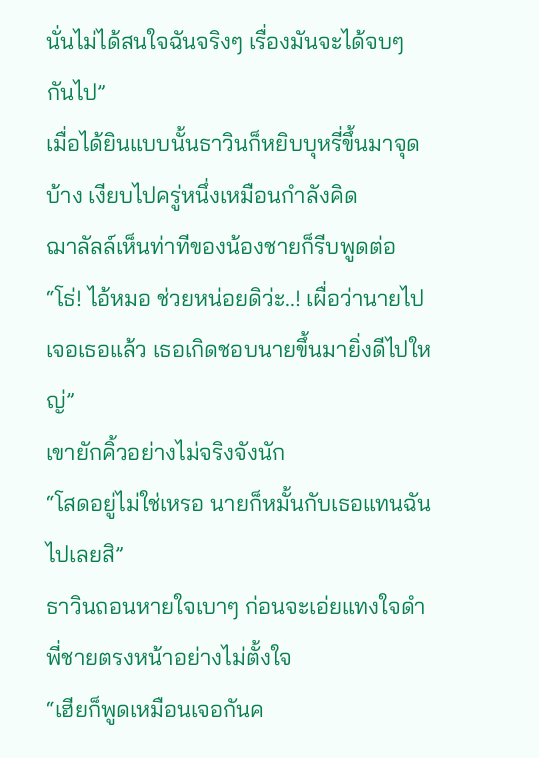นั่นไม่ได้สนใจฉันจริงๆ เรื่องมันจะได้จบๆ กันไป”
เมื่อได้ยินแบบนั้นธาวินก็หยิบบุหรี่ขึ้นมาจุดบ้าง เงียบไปครู่หนึ่งเหมือนกำลังคิด
ฌาลัลล์เห็นท่าทีของน้องชายก็รีบพูดต่อ
“โธ่! ไอ้หมอ ช่วยหน่อยดิว่ะ..! เผื่อว่านายไปเจอเธอแล้ว เธอเกิดชอบนายขึ้นมายิ่งดีไปใหญ่”
เขายักคิ้วอย่างไม่จริงจังนัก
“โสดอยู่ไม่ใช่เหรอ นายก็หมั้นกับเธอแทนฉันไปเลยสิ”
ธาวินถอนหายใจเบาๆ ก่อนจะเอ่ยแทงใจดำพี่ชายตรงหน้าอย่างไม่ตั้งใจ
“เฮียก็พูดเหมือนเจอกันค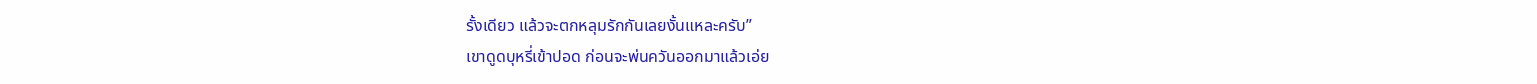รั้งเดียว แล้วจะตกหลุมรักกันเลยงั้นแหละครับ”
เขาดูดบุหรี่เข้าปอด ก่อนจะพ่นควันออกมาแล้วเอ่ย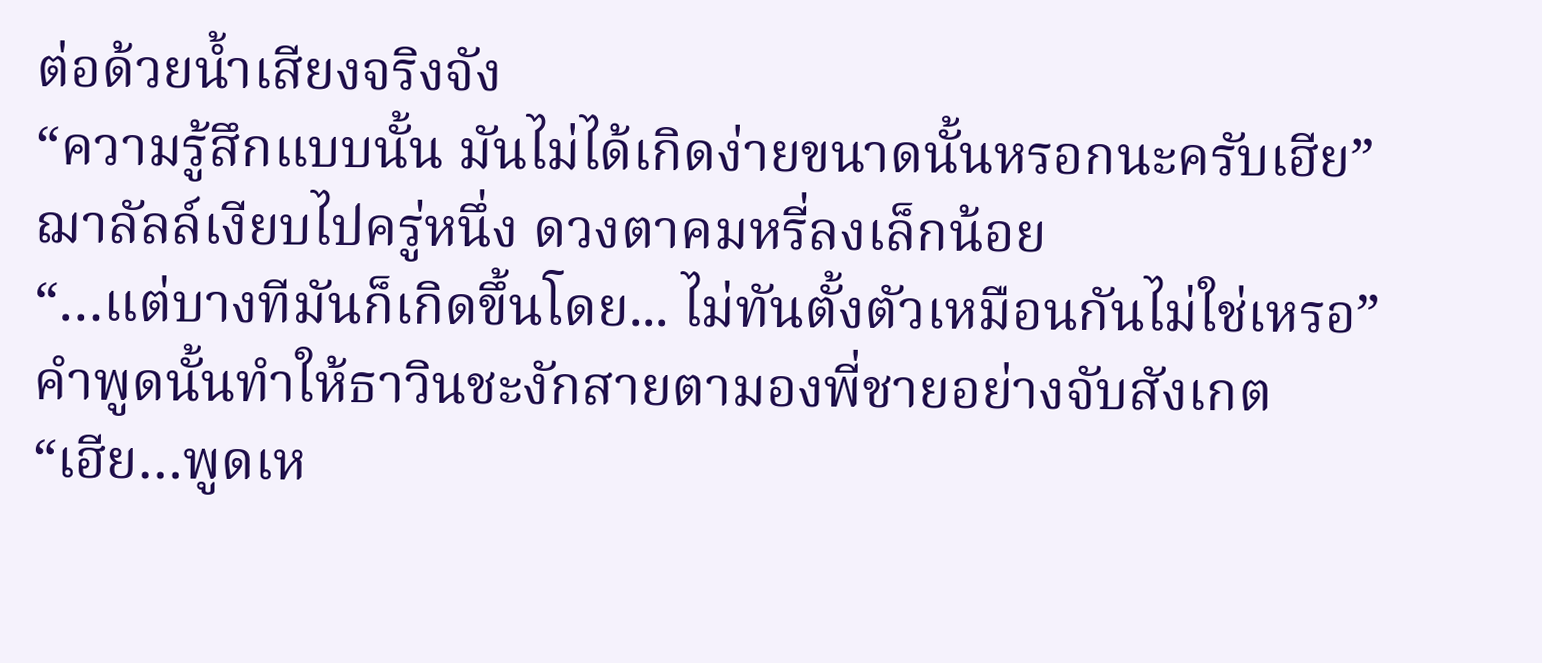ต่อด้วยน้ำเสียงจริงจัง
“ความรู้สึกแบบนั้น มันไม่ได้เกิดง่ายขนาดนั้นหรอกนะครับเฮีย”
ฌาลัลล์เงียบไปครู่หนึ่ง ดวงตาคมหรี่ลงเล็กน้อย
“…แต่บางทีมันก็เกิดขึ้นโดย... ไม่ทันตั้งตัวเหมือนกันไม่ใช่เหรอ”
คำพูดนั้นทำให้ธาวินชะงักสายตามองพี่ชายอย่างจับสังเกต
“เฮีย…พูดเห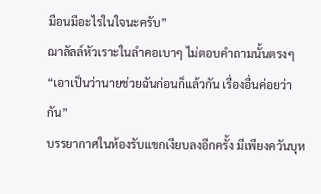มือนมีอะไรในใจนะครับ”
ฌาลัลล์หัวเราะในลำคอเบาๆ ไม่ตอบคำถามนั้นตรงๆ
“เอาเป็นว่านายช่วยฉันก่อนก็แล้วกัน เรื่องอื่นค่อยว่ากัน”
บรรยากาศในห้องรับแขกเงียบลงอีกครั้ง มีเพียงควันบุห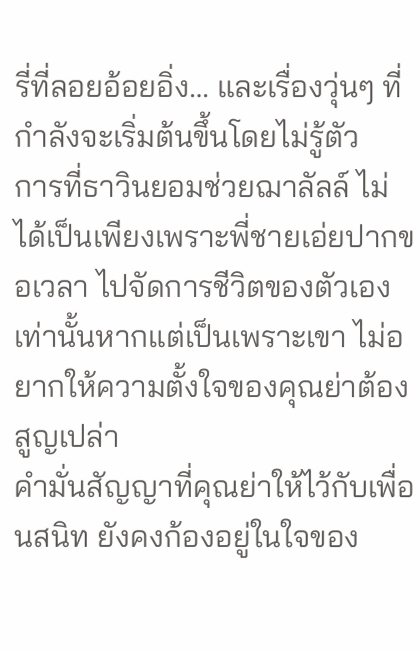รี่ที่ลอยอ้อยอิ่ง… และเรื่องวุ่นๆ ที่กำลังจะเริ่มต้นขึ้นโดยไม่รู้ตัว
การที่ธาวินยอมช่วยฌาลัลล์ ไม่ได้เป็นเพียงเพราะพี่ชายเอ่ยปากขอเวลา ไปจัดการชีวิตของตัวเองเท่านั้นหากแต่เป็นเพราะเขา ไม่อยากให้ความตั้งใจของคุณย่าต้องสูญเปล่า
คำมั่นสัญญาที่คุณย่าให้ไว้กับเพื่อนสนิท ยังคงก้องอยู่ในใจของ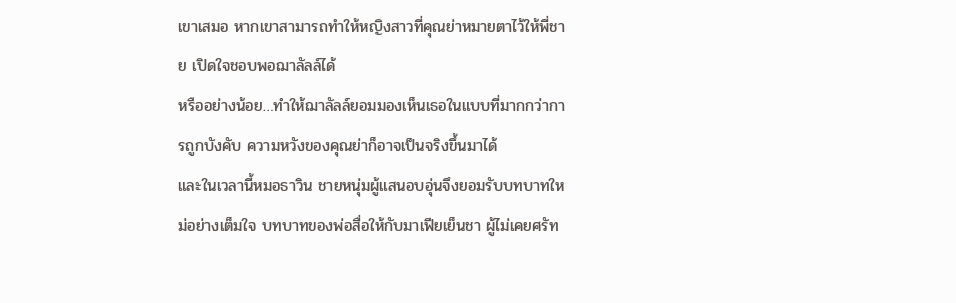เขาเสมอ หากเขาสามารถทำให้หญิงสาวที่คุณย่าหมายตาไว้ให้พี่ชาย เปิดใจชอบพอฌาลัลล์ได้
หรืออย่างน้อย…ทำให้ฌาลัลล์ยอมมองเห็นเธอในแบบที่มากกว่าการถูกบังคับ ความหวังของคุณย่าก็อาจเป็นจริงขึ้นมาได้
และในเวลานี้หมอธาวิน ชายหนุ่มผู้แสนอบอุ่นจึงยอมรับบทบาทใหม่อย่างเต็มใจ บทบาทของพ่อสื่อให้กับมาเฟียเย็นชา ผู้ไม่เคยศรัท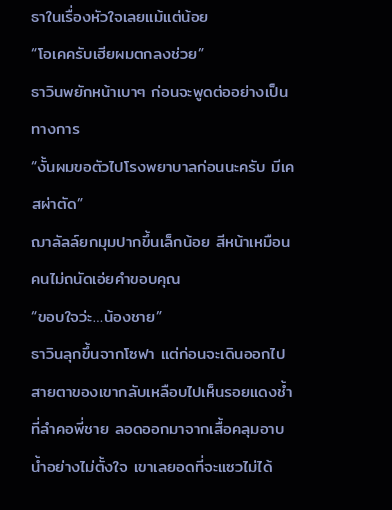ธาในเรื่องหัวใจเลยแม้แต่น้อย
“โอเคครับเฮียผมตกลงช่วย”
ธาวินพยักหน้าเบาๆ ก่อนจะพูดต่ออย่างเป็นทางการ
“งั้นผมขอตัวไปโรงพยาบาลก่อนนะครับ มีเคสผ่าตัด”
ฌาลัลล์ยกมุมปากขึ้นเล็กน้อย สีหน้าเหมือนคนไม่ถนัดเอ่ยคำขอบคุณ
“ขอบใจว่ะ…น้องชาย”
ธาวินลุกขึ้นจากโซฟา แต่ก่อนจะเดินออกไป สายตาของเขากลับเหลือบไปเห็นรอยแดงช้ำที่ลำคอพี่ชาย ลอดออกมาจากเสื้อคลุมอาบน้ำอย่างไม่ตั้งใจ เขาเลยอดที่จะแซวไม่ได้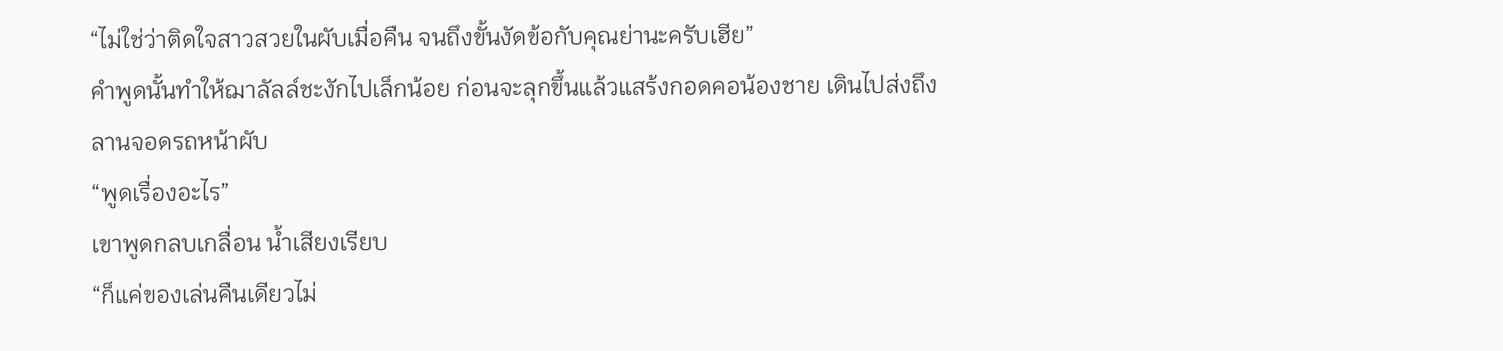“ไม่ใช่ว่าติดใจสาวสวยในผับเมื่อคืน จนถึงขั้นงัดข้อกับคุณย่านะครับเฮีย”
คำพูดนั้นทำให้ฌาลัลล์ชะงักไปเล็กน้อย ก่อนจะลุกขึ้นแล้วแสร้งกอดคอน้องชาย เดินไปส่งถึงลานจอดรถหน้าผับ
“พูดเรื่องอะไร”
เขาพูดกลบเกลื่อน น้ำเสียงเรียบ
“ก็แค่ของเล่นคืนเดียวไม่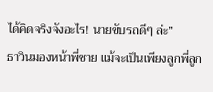ได้คิดจริงจังอะไร! นายขับรถดีๆ ล่ะ”
ธาวินมองหน้าพี่ชาย แม้จะเป็นเพียงลูกพี่ลูก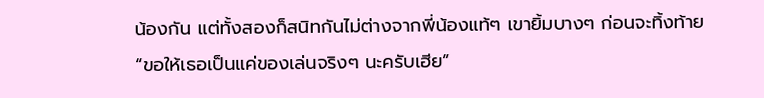น้องกัน แต่ทั้งสองก็สนิทกันไม่ต่างจากพี่น้องแท้ๆ เขายิ้มบางๆ ก่อนจะทิ้งท้าย
“ขอให้เธอเป็นแค่ของเล่นจริงๆ นะครับเฮีย”